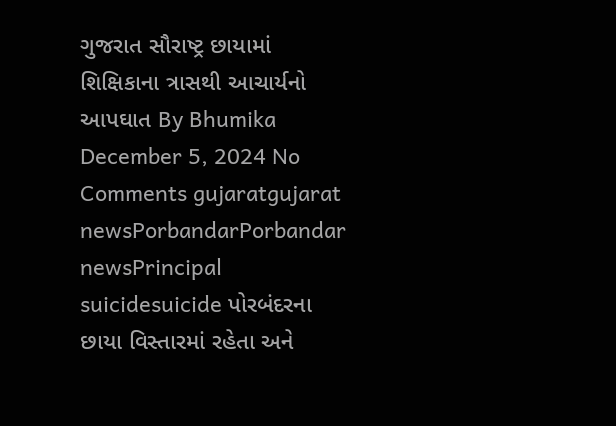ગુજરાત સૌરાષ્ટ્ર છાયામાં શિક્ષિકાના ત્રાસથી આચાર્યનો આપઘાત By Bhumika December 5, 2024 No Comments gujaratgujarat newsPorbandarPorbandar newsPrincipal suicidesuicide પોરબંદરના છાયા વિસ્તારમાં રહેતા અને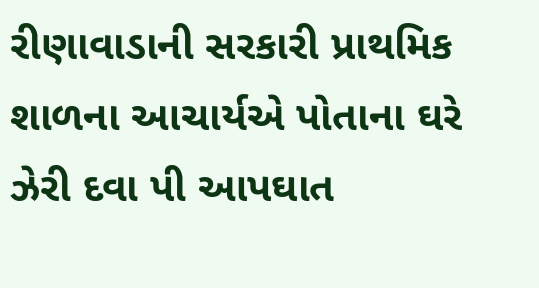રીણાવાડાની સરકારી પ્રાથમિક શાળના આચાર્યએ પોતાના ઘરે ઝેરી દવા પી આપઘાત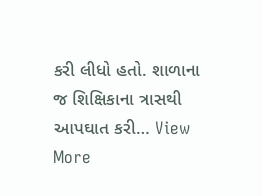કરી લીધો હતો. શાળાના જ શિક્ષિકાના ત્રાસથી આપઘાત કરી… View More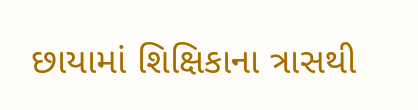છાયામાં શિક્ષિકાના ત્રાસથી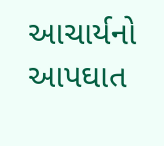આચાર્યનો આપઘાત